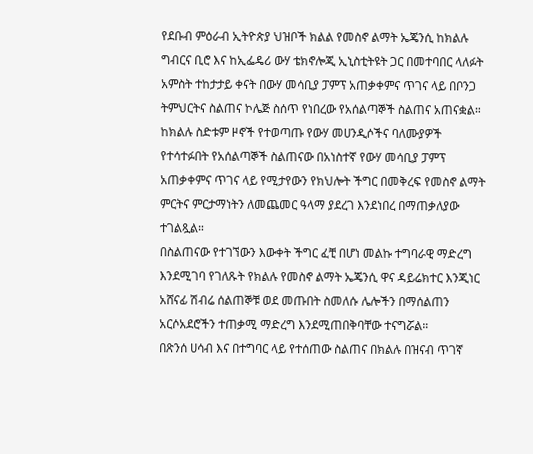የደቡብ ምዕራብ ኢትዮጵያ ህዝቦች ክልል የመስኖ ልማት ኤጄንሲ ከክልሉ ግብርና ቢሮ እና ከኢፌዴሪ ውሃ ቴክኖሎጂ ኢኒስቲትዩት ጋር በመተባበር ላለፉት አምስት ተከታታይ ቀናት በውሃ መሳቢያ ፓምፕ አጠቃቀምና ጥገና ላይ በቦንጋ ትምህርትና ስልጠና ኮሌጅ ስሰጥ የነበረው የአሰልጣኞች ስልጠና አጠናቋል።
ከክልሉ ስድቱም ዞኖች የተወጣጡ የውሃ መሀንዲሶችና ባለሙያዎች የተሳተፉበት የአሰልጣኞች ስልጠናው በአነስተኛ የውሃ መሳቢያ ፓምፕ አጠቃቀምና ጥገና ላይ የሚታየውን የክህሎት ችግር በመቅረፍ የመስኖ ልማት ምርትና ምርታማነትን ለመጨመር ዓላማ ያደረገ እንደነበረ በማጠቃለያው ተገልጿል።
በስልጠናው የተገኘውን እውቀት ችግር ፈቺ በሆነ መልኩ ተግባራዊ ማድረግ እንደሚገባ የገለጹት የክልሉ የመስኖ ልማት ኤጄንሲ ዋና ዳይሬክተር እንጂነር አሸናፊ ሽብሬ ሰልጠኞቹ ወደ መጡበት ስመለሱ ሌሎችን በማሰልጠን አርሶአደሮችን ተጠቃሚ ማድረግ እንደሚጠበቅባቸው ተናግሯል።
በጽንሰ ሀሳብ እና በተግባር ላይ የተሰጠው ስልጠና በክልሉ በዝናብ ጥገኛ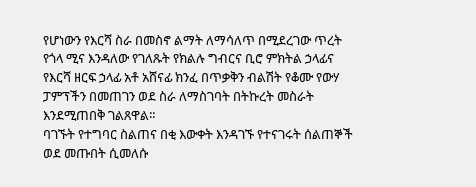የሆነውን የእርሻ ስራ በመስኖ ልማት ለማሳለጥ በሚደረገው ጥረት የጎላ ሚና እንዳለው የገለጹት የክልሉ ግብርና ቢሮ ምክትል ኃላፊና የእርሻ ዘርፍ ኃላፊ አቶ አሸናፊ ክንፈ በጥቃቅን ብልሽት የቆሙ የውሃ ፓምፕችን በመጠገን ወደ ስራ ለማስገባት በትኩረት መስራት እንደሚጠበቅ ገልጸዋል።
ባገኙት የተግባር ስልጠና በቂ እውቀት እንዳገኙ የተናገሩት ሰልጠኞች ወደ መጡበት ሲመለሱ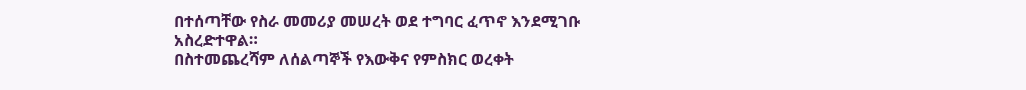በተሰጣቸው የስራ መመሪያ መሠረት ወደ ተግባር ፈጥኖ እንደሚገቡ አስረድተዋል።
በስተመጨረሻም ለሰልጣኞች የእውቅና የምስክር ወረቀት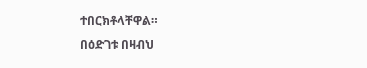ተበርክቶላቸዋል።
በዕድገቱ በዛብህ